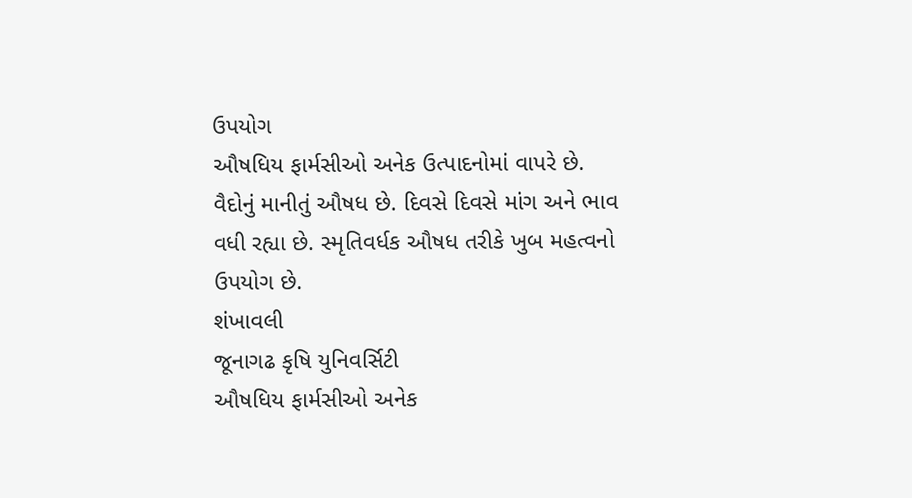ઉપયોગ
ઔષધિય ફાર્મસીઓ અનેક ઉત્પાદનોમાં વાપરે છે. વૈદોનું માનીતું ઔષધ છે. દિવસે દિવસે માંગ અને ભાવ વધી રહ્યા છે. સ્મૃતિવર્ધક ઔષધ તરીકે ખુબ મહત્વનો ઉપયોગ છે.
શંખાવલી
જૂનાગઢ કૃષિ યુનિવર્સિટી
ઔષધિય ફાર્મસીઓ અનેક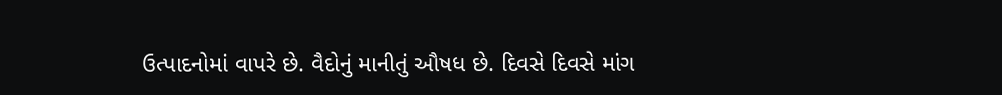ઉત્પાદનોમાં વાપરે છે. વૈદોનું માનીતું ઔષધ છે. દિવસે દિવસે માંગ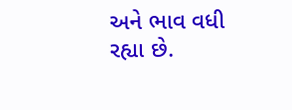અને ભાવ વધી રહ્યા છે.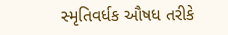સ્મૃતિવર્ધક ઔષધ તરીકે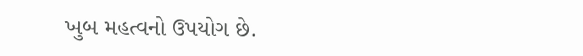ખુબ મહત્વનો ઉપયોગ છે.